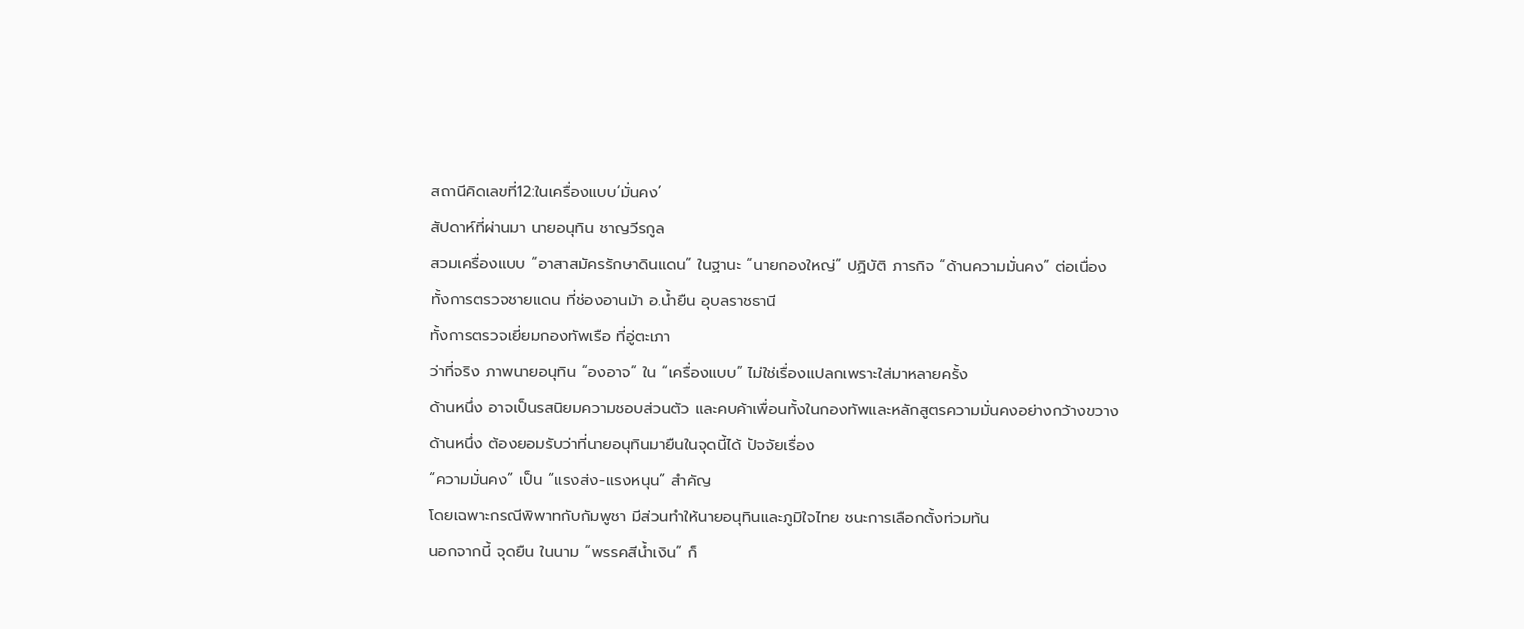สถานีคิดเลขที่12:ในเครื่องแบบ‘มั่นคง’
สัปดาห์ที่ผ่านมา นายอนุทิน ชาญวีรกูล
สวมเครื่องแบบ “อาสาสมัครรักษาดินแดน” ในฐานะ “นายกองใหญ่” ปฏิบัติ ภารกิจ “ด้านความมั่นคง” ต่อเนื่อง
ทั้งการตรวจชายแดน ที่ช่องอานม้า อ.น้ำยืน อุบลราชธานี
ทั้งการตรวจเยี่ยมกองทัพเรือ ที่อู่ตะเภา
ว่าที่จริง ภาพนายอนุทิน “องอาจ” ใน “เครื่องแบบ” ไม่ใช่เรื่องแปลกเพราะใส่มาหลายครั้ง
ด้านหนึ่ง อาจเป็นรสนิยมความชอบส่วนตัว และคบค้าเพื่อนทั้งในกองทัพและหลักสูตรความมั่นคงอย่างกว้างขวาง
ด้านหนึ่ง ต้องยอมรับว่าที่นายอนุทินมายืนในจุดนี้ได้ ปัจจัยเรื่อง
“ความมั่นคง” เป็น “แรงส่ง-แรงหนุน” สำคัญ
โดยเฉพาะกรณีพิพาทกับกัมพูชา มีส่วนทำให้นายอนุทินและภูมิใจไทย ชนะการเลือกตั้งท่วมท้น
นอกจากนี้ จุดยืน ในนาม “พรรคสีน้ำเงิน” ก็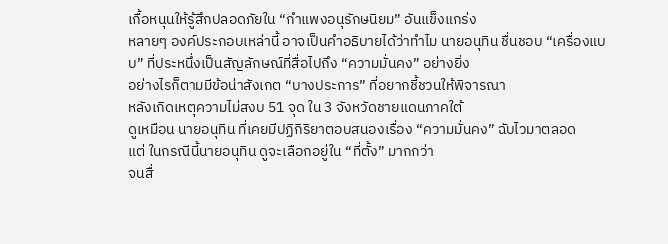เกื้อหนุนให้รู้สึกปลอดภัยใน “กำแพงอนุรักษนิยม” อันแข็งแกร่ง
หลายๆ องค์ประกอบเหล่านี้ อาจเป็นคำอธิบายได้ว่าทำไม นายอนุทิน ชื่นชอบ “เครื่องแบบ” ที่ประหนึ่งเป็นสัญลักษณ์ที่สื่อไปถึง “ความมั่นคง” อย่างยิ่ง
อย่างไรก็ตามมีข้อน่าสังเกต “บางประการ” ที่อยากชี้ชวนให้พิจารณา
หลังเกิดเหตุความไม่สงบ 51 จุด ใน 3 จังหวัดชายแดนภาคใต้
ดูเหมือน นายอนุทิน ที่เคยมีปฏิกิริยาตอบสนองเรื่อง “ความมั่นคง” ฉับไวมาตลอด
แต่ ในกรณีนี้นายอนุทิน ดูจะเลือกอยู่ใน “ที่ตั้ง” มากกว่า
จนสื่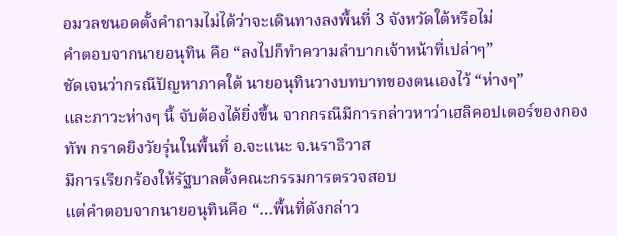อมวลชนอดตั้งคำถามไม่ได้ว่าจะเดินทางลงพื้นที่ 3 จังหวัดใต้หรือไม่
คำตอบจากนายอนุทิน คือ “ลงไปก็ทำความลำบากเจ้าหน้าที่เปล่าๆ”
ชัดเจนว่ากรณีปัญหาภาคใต้ นายอนุทินวางบทบาทของตนเองไว้ “ห่างๆ”
และภาวะห่างๆ นี้ จับต้องได้ยิ่งขึ้น จากกรณีมีการกล่าวหาว่าเฮลิคอปเตอร์ของกองทัพ กราดยิงวัยรุ่นในพื้นที่ อ.จะแนะ จ.นราธิวาส
มีการเรียกร้องให้รัฐบาลตั้งคณะกรรมการตรวจสอบ
แต่คำตอบจากนายอนุทินคือ “…พื้นที่ดังกล่าว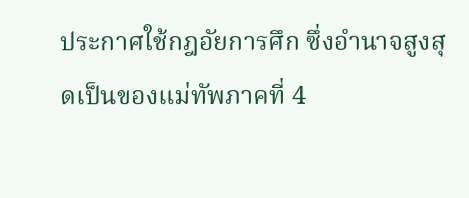ประกาศใช้กฎอัยการศึก ซึ่งอำนาจสูงสุดเป็นของแม่ทัพภาคที่ 4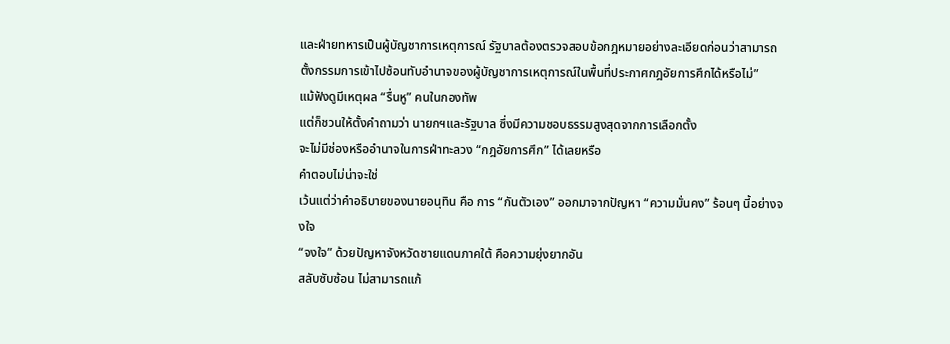และฝ่ายทหารเป็นผู้บัญชาการเหตุการณ์ รัฐบาลต้องตรวจสอบข้อกฎหมายอย่างละเอียดก่อนว่าสามารถตั้งกรรมการเข้าไปซ้อนทับอำนาจของผู้บัญชาการเหตุการณ์ในพื้นที่ประกาศกฎอัยการศึกได้หรือไม่”
แม้ฟังดูมีเหตุผล “รื่นหู” คนในกองทัพ
แต่ก็ชวนให้ตั้งคำถามว่า นายกฯและรัฐบาล ซึ่งมีความชอบธรรมสูงสุดจากการเลือกตั้ง
จะไม่มีช่องหรืออำนาจในการฝ่าทะลวง “กฎอัยการศึก” ได้เลยหรือ
คำตอบไม่น่าจะใช่
เว้นแต่ว่าคำอธิบายของนายอนุทิน คือ การ “กันตัวเอง” ออกมาจากปัญหา “ความมั่นคง” ร้อนๆ นี้อย่างจงใจ
“จงใจ” ด้วยปัญหาจังหวัดชายแดนภาคใต้ คือความยุ่งยากอัน
สลับซับซ้อน ไม่สามารถแก้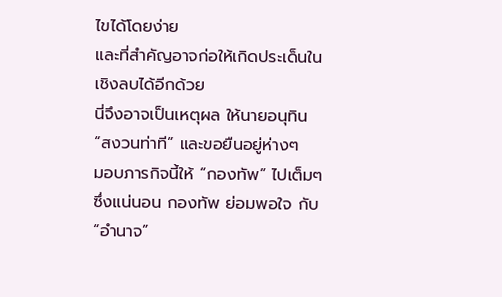ไขได้โดยง่าย
และที่สำคัญอาจก่อให้เกิดประเด็นในเชิงลบได้อีกด้วย
นี่จึงอาจเป็นเหตุผล ให้นายอนุทิน “สงวนท่าที” และขอยืนอยู่ห่างๆ
มอบภารกิจนี้ให้ “กองทัพ” ไปเต็มๆ
ซึ่งแน่นอน กองทัพ ย่อมพอใจ กับ “อำนาจ”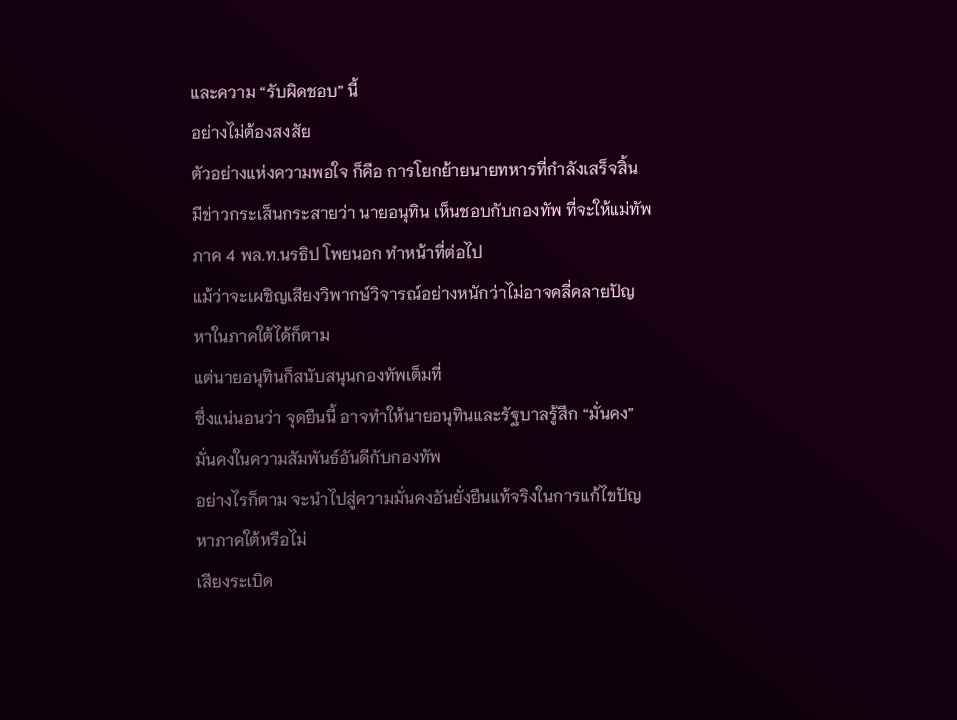และความ “รับผิดชอบ” นี้
อย่างไม่ต้องสงสัย
ตัวอย่างแห่งความพอใจ ก็คือ การโยกย้ายนายทหารที่กำลังเสร็จสิ้น
มีข่าวกระเส็นกระสายว่า นายอนุทิน เห็นชอบกับกองทัพ ที่จะให้แม่ทัพภาค 4 พล.ท.นรธิป โพยนอก ทำหน้าที่ต่อไป
แม้ว่าจะเผชิญเสียงวิพากษ์วิจารณ์อย่างหนักว่าไม่อาจคลี่คลายปัญหาในภาคใต้ได้ก็ตาม
แต่นายอนุทินก็สนับสนุนกองทัพเต็มที่
ซึ่งแน่นอนว่า จุดยืนนี้ อาจทำให้นายอนุทินและรัฐบาลรู้สึก “มั่นคง”
มั่นคงในความสัมพันธ์อันดีกับกองทัพ
อย่างไรก็ตาม จะนำไปสู่ความมั่นคงอันยั่งยืนแท้จริงในการแก้ไขปัญหาภาคใต้หรือไม่
เสียงระเบิด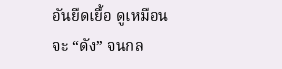อันยืดเยื้อ ดูเหมือนจะ “ดัง” จนกล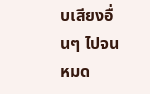บเสียงอื่นๆ ไปจนหมด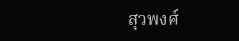สุวพงศ์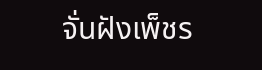จั่นฝังเพ็ชร